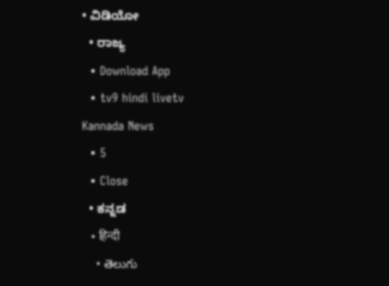• ವಿಡಿಯೋ
  • ರಾಜ್ಯ
  • Download App
  • tv9 hindi livetv
Kannada News
  • 5
  • Close
  • ಕನ್ನಡ
    • हिन्दी
    • తెలుగు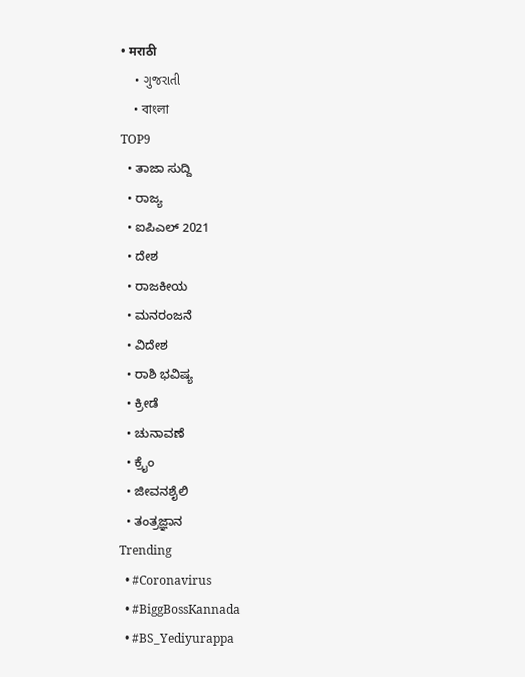• मराठी
    • ગુજરાતી
    • বাংলা
TOP9
  • ತಾಜಾ ಸುದ್ದಿ
  • ರಾಜ್ಯ
  • ಐಪಿಎಲ್ 2021
  • ದೇಶ
  • ರಾಜಕೀಯ
  • ಮನರಂಜನೆ
  • ವಿದೇಶ
  • ರಾಶಿ ಭವಿಷ್ಯ
  • ಕ್ರೀಡೆ
  • ಚುನಾವಣೆ
  • ಕ್ರೈಂ
  • ಜೀವನಶೈಲಿ
  • ತಂತ್ರಜ್ಞಾನ
Trending
  • #Coronavirus
  • #BiggBossKannada
  • #BS_Yediyurappa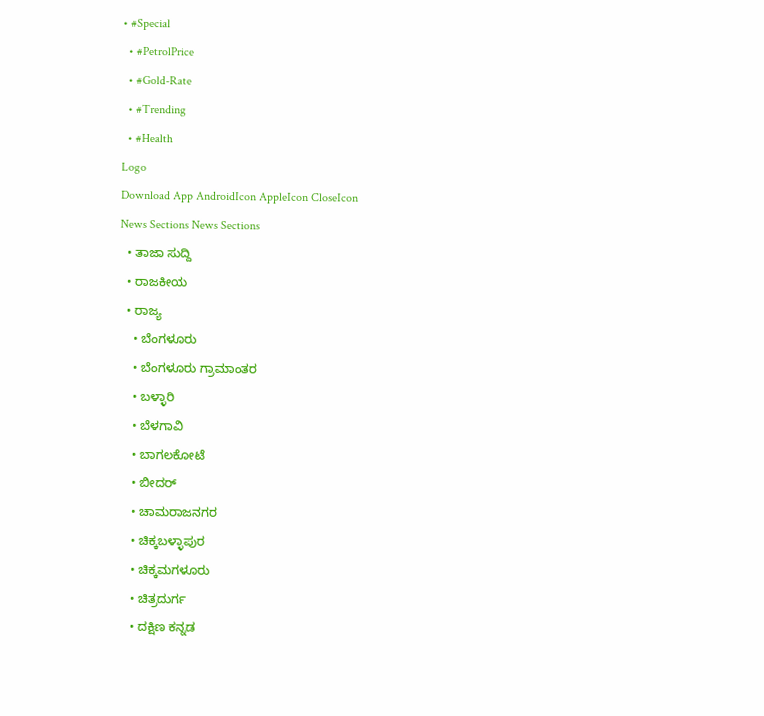• #Special
  • #PetrolPrice
  • #Gold-Rate
  • #Trending
  • #Health
Logo
Download App AndroidIcon AppleIcon CloseIcon
News Sections News Sections
  • ತಾಜಾ ಸುದ್ದಿ
  • ರಾಜಕೀಯ
  • ರಾಜ್ಯ
    • ಬೆಂಗಳೂರು
    • ಬೆಂಗಳೂರು ಗ್ರಾಮಾಂತರ
    • ಬಳ್ಳಾರಿ
    • ಬೆಳಗಾವಿ
    • ಬಾಗಲಕೋಟೆ
    • ಬೀದರ್
    • ಚಾಮರಾಜನಗರ
    • ಚಿಕ್ಕಬಳ್ಳಾಪುರ
    • ಚಿಕ್ಕಮಗಳೂರು
    • ಚಿತ್ರದುರ್ಗ
    • ದಕ್ಷಿಣ ಕನ್ನಡ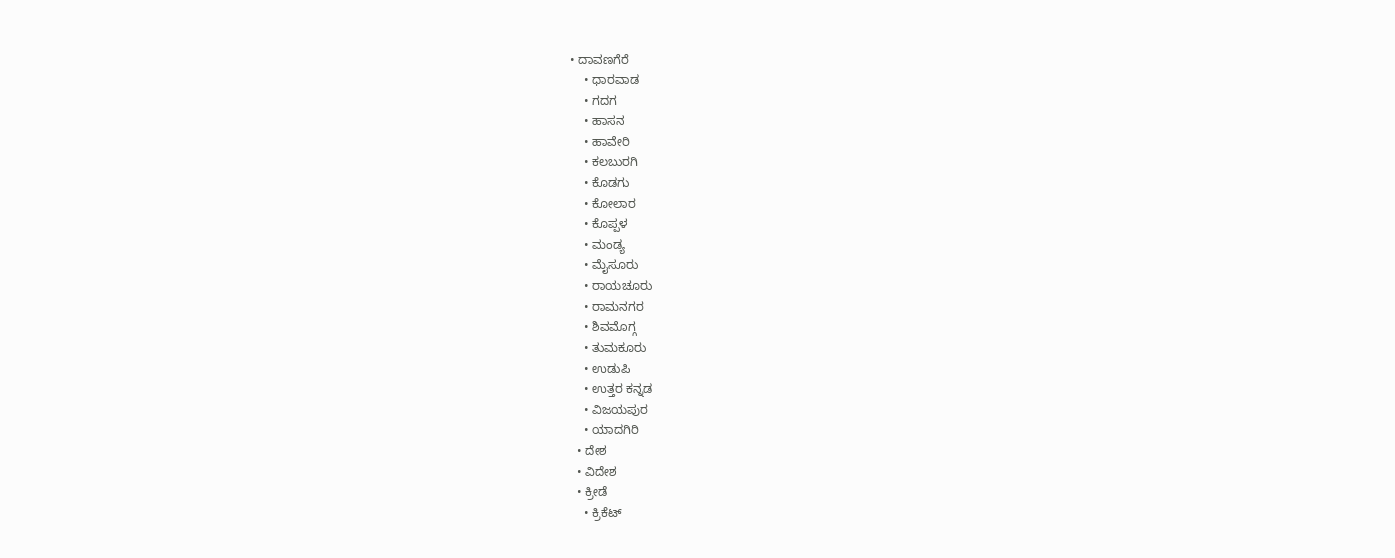• ದಾವಣಗೆರೆ
    • ಧಾರವಾಡ
    • ಗದಗ
    • ಹಾಸನ
    • ಹಾವೇರಿ
    • ಕಲಬುರಗಿ
    • ಕೊಡಗು
    • ಕೋಲಾರ
    • ಕೊಪ್ಪಳ
    • ಮಂಡ್ಯ
    • ಮೈಸೂರು
    • ರಾಯಚೂರು
    • ರಾಮನಗರ
    • ಶಿವಮೊಗ್ಗ
    • ತುಮಕೂರು
    • ಉಡುಪಿ
    • ಉತ್ತರ ಕನ್ನಡ
    • ವಿಜಯಪುರ
    • ಯಾದಗಿರಿ
  • ದೇಶ
  • ವಿದೇಶ
  • ಕ್ರೀಡೆ
    • ಕ್ರಿಕೆಟ್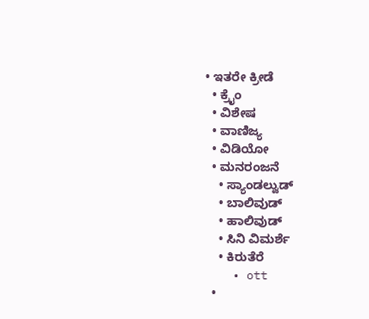• ಇತರೇ ಕ್ರೀಡೆ
  • ಕ್ರೈಂ
  • ವಿಶೇಷ
  • ವಾಣಿಜ್ಯ
  • ವಿಡಿಯೋ
  • ಮನರಂಜನೆ
    • ಸ್ಯಾಂಡಲ್ವುಡ್
    • ಬಾಲಿವುಡ್
    • ಹಾಲಿವುಡ್
    • ಸಿನಿ ವಿಮರ್ಶೆ
    • ಕಿರುತೆರೆ
    • ott
  •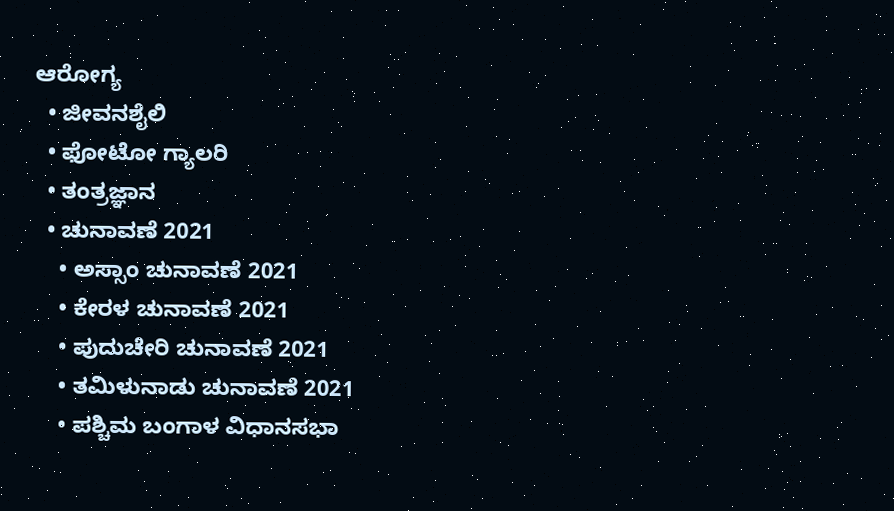ಆರೋಗ್ಯ
  • ಜೀವನಶೈಲಿ
  • ಫೋಟೋ ಗ್ಯಾಲರಿ
  • ತಂತ್ರಜ್ಞಾನ
  • ಚುನಾವಣೆ 2021
    • ಅಸ್ಸಾಂ ಚುನಾವಣೆ 2021
    • ಕೇರಳ ಚುನಾವಣೆ 2021
    • ಪುದುಚೇರಿ ಚುನಾವಣೆ 2021
    • ತಮಿಳುನಾಡು ಚುನಾವಣೆ 2021
    • ಪಶ್ಚಿಮ ಬಂಗಾಳ ವಿಧಾನಸಭಾ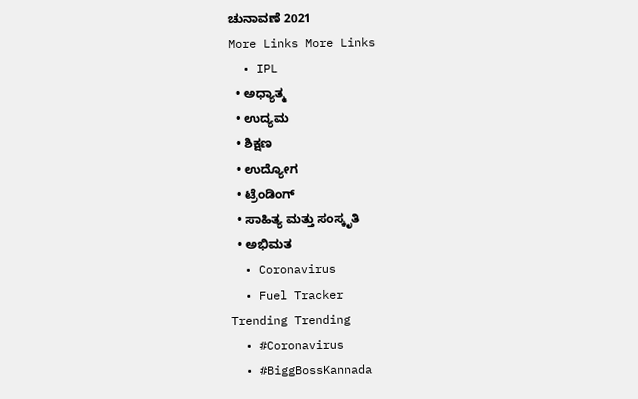ಚುನಾವಣೆ 2021
More Links More Links
  • IPL
  • ಅಧ್ಯಾತ್ಮ
  • ಉದ್ಯಮ
  • ಶಿಕ್ಷಣ
  • ಉದ್ಯೋಗ
  • ಟ್ರೆಂಡಿಂಗ್
  • ಸಾಹಿತ್ಯ ಮತ್ತು ಸಂಸ್ಕೃತಿ
  • ಅಭಿಮತ
  • Coronavirus
  • Fuel Tracker
Trending Trending
  • #Coronavirus
  • #BiggBossKannada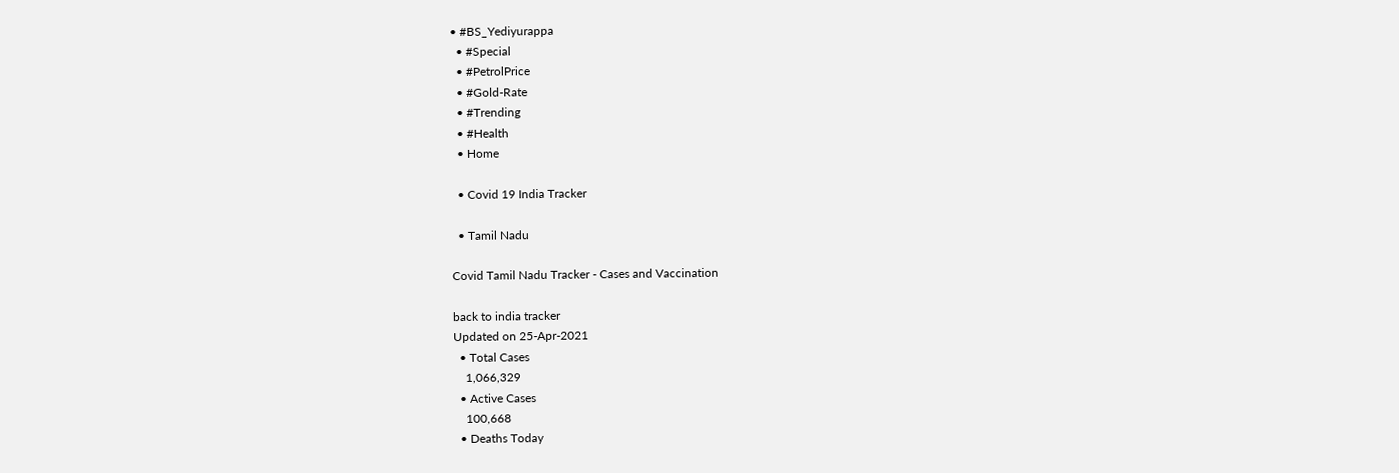• #BS_Yediyurappa
  • #Special
  • #PetrolPrice
  • #Gold-Rate
  • #Trending
  • #Health
  • Home

  • Covid 19 India Tracker

  • Tamil Nadu

Covid Tamil Nadu Tracker - Cases and Vaccination

back to india tracker
Updated on 25-Apr-2021
  • Total Cases
    1,066,329
  • Active Cases
    100,668
  • Deaths Today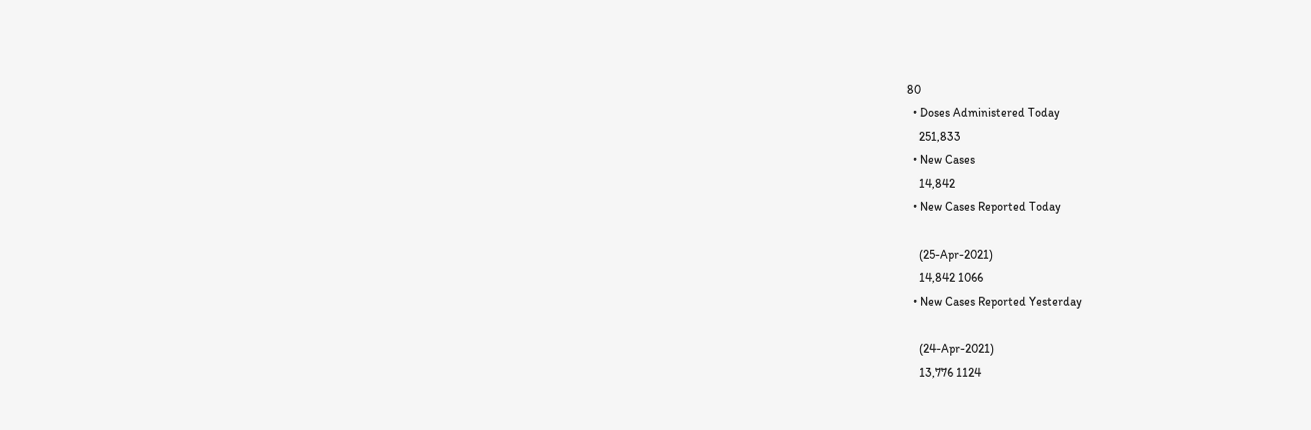80
  • Doses Administered Today
    251,833
  • New Cases
    14,842
  • New Cases Reported Today

    (25-Apr-2021)
    14,842 1066
  • New Cases Reported Yesterday

    (24-Apr-2021)
    13,776 1124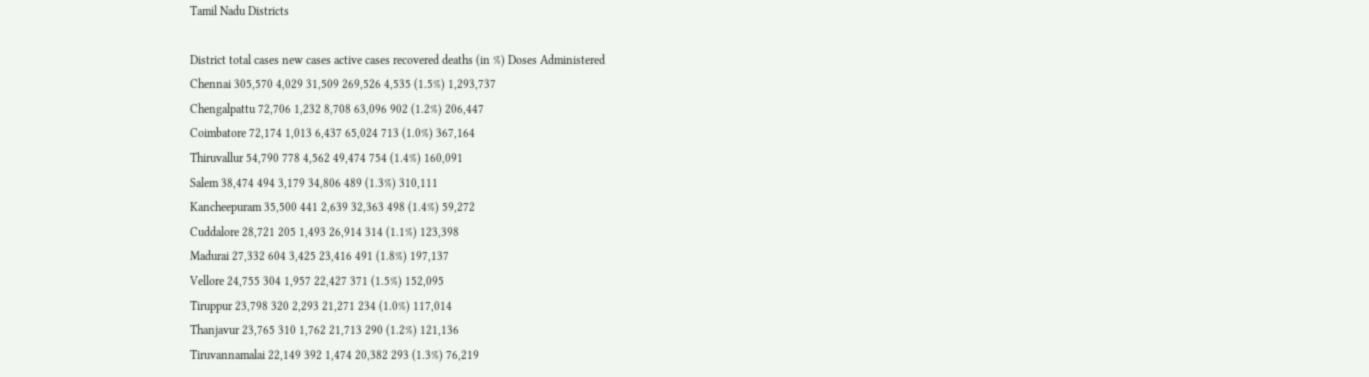Tamil Nadu Districts

District total cases new cases active cases recovered deaths (in %) Doses Administered
Chennai 305,570 4,029 31,509 269,526 4,535 (1.5%) 1,293,737
Chengalpattu 72,706 1,232 8,708 63,096 902 (1.2%) 206,447
Coimbatore 72,174 1,013 6,437 65,024 713 (1.0%) 367,164
Thiruvallur 54,790 778 4,562 49,474 754 (1.4%) 160,091
Salem 38,474 494 3,179 34,806 489 (1.3%) 310,111
Kancheepuram 35,500 441 2,639 32,363 498 (1.4%) 59,272
Cuddalore 28,721 205 1,493 26,914 314 (1.1%) 123,398
Madurai 27,332 604 3,425 23,416 491 (1.8%) 197,137
Vellore 24,755 304 1,957 22,427 371 (1.5%) 152,095
Tiruppur 23,798 320 2,293 21,271 234 (1.0%) 117,014
Thanjavur 23,765 310 1,762 21,713 290 (1.2%) 121,136
Tiruvannamalai 22,149 392 1,474 20,382 293 (1.3%) 76,219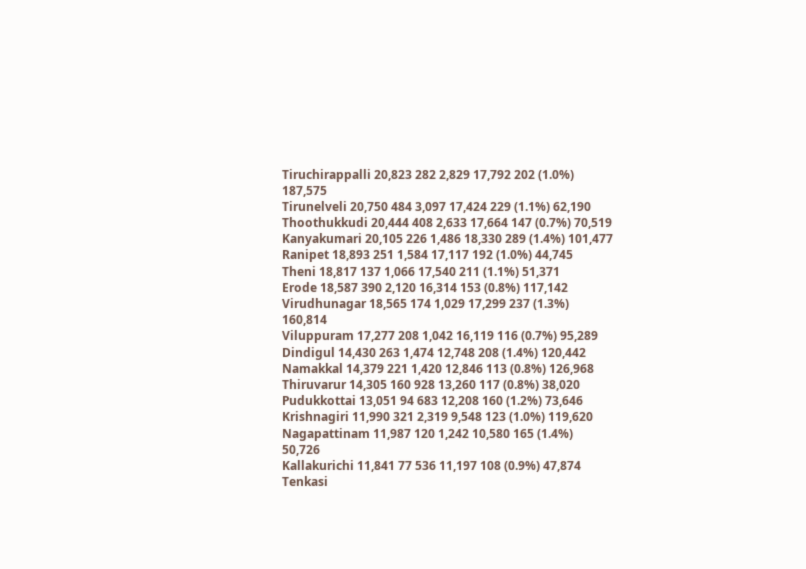Tiruchirappalli 20,823 282 2,829 17,792 202 (1.0%) 187,575
Tirunelveli 20,750 484 3,097 17,424 229 (1.1%) 62,190
Thoothukkudi 20,444 408 2,633 17,664 147 (0.7%) 70,519
Kanyakumari 20,105 226 1,486 18,330 289 (1.4%) 101,477
Ranipet 18,893 251 1,584 17,117 192 (1.0%) 44,745
Theni 18,817 137 1,066 17,540 211 (1.1%) 51,371
Erode 18,587 390 2,120 16,314 153 (0.8%) 117,142
Virudhunagar 18,565 174 1,029 17,299 237 (1.3%) 160,814
Viluppuram 17,277 208 1,042 16,119 116 (0.7%) 95,289
Dindigul 14,430 263 1,474 12,748 208 (1.4%) 120,442
Namakkal 14,379 221 1,420 12,846 113 (0.8%) 126,968
Thiruvarur 14,305 160 928 13,260 117 (0.8%) 38,020
Pudukkottai 13,051 94 683 12,208 160 (1.2%) 73,646
Krishnagiri 11,990 321 2,319 9,548 123 (1.0%) 119,620
Nagapattinam 11,987 120 1,242 10,580 165 (1.4%) 50,726
Kallakurichi 11,841 77 536 11,197 108 (0.9%) 47,874
Tenkasi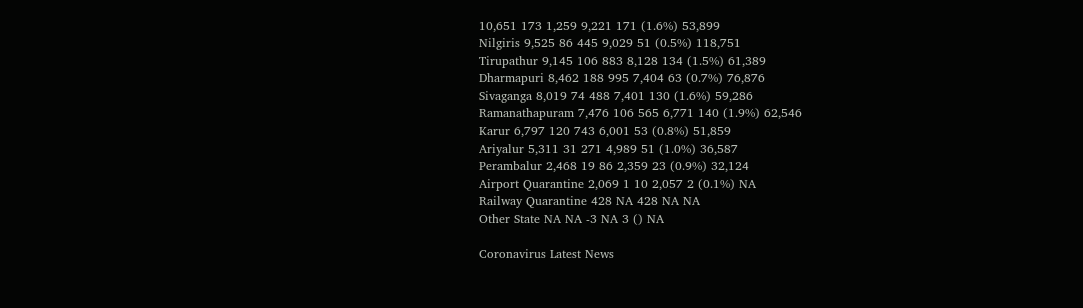10,651 173 1,259 9,221 171 (1.6%) 53,899
Nilgiris 9,525 86 445 9,029 51 (0.5%) 118,751
Tirupathur 9,145 106 883 8,128 134 (1.5%) 61,389
Dharmapuri 8,462 188 995 7,404 63 (0.7%) 76,876
Sivaganga 8,019 74 488 7,401 130 (1.6%) 59,286
Ramanathapuram 7,476 106 565 6,771 140 (1.9%) 62,546
Karur 6,797 120 743 6,001 53 (0.8%) 51,859
Ariyalur 5,311 31 271 4,989 51 (1.0%) 36,587
Perambalur 2,468 19 86 2,359 23 (0.9%) 32,124
Airport Quarantine 2,069 1 10 2,057 2 (0.1%) NA
Railway Quarantine 428 NA 428 NA NA
Other State NA NA -3 NA 3 () NA

Coronavirus Latest News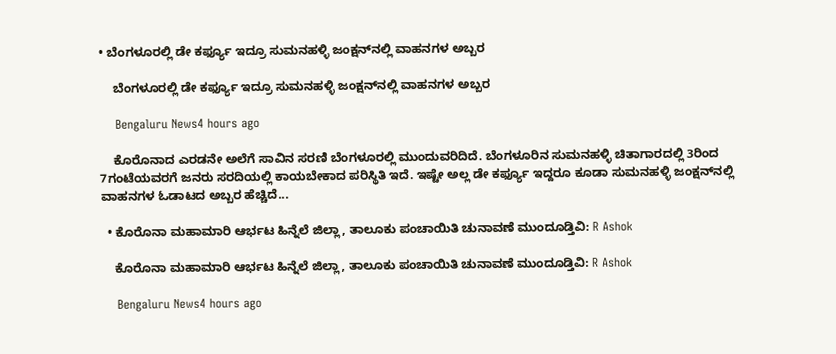• ಬೆಂಗಳೂರಲ್ಲಿ ಡೇ ಕರ್ಫ್ಯೂ ಇದ್ರೂ ಸುಮನಹಳ್ಳಿ ಜಂಕ್ಷನ್‌ನಲ್ಲಿ ವಾಹನಗಳ ಅಬ್ಬರ

    ಬೆಂಗಳೂರಲ್ಲಿ ಡೇ ಕರ್ಫ್ಯೂ ಇದ್ರೂ ಸುಮನಹಳ್ಳಿ ಜಂಕ್ಷನ್‌ನಲ್ಲಿ ವಾಹನಗಳ ಅಬ್ಬರ

    Bengaluru News4 hours ago

    ಕೊರೊನಾದ ಎರಡನೇ ಅಲೆಗೆ ಸಾವಿನ ಸರಣಿ ಬೆಂಗಳೂರಲ್ಲಿ ಮುಂದುವರಿದಿದೆ. ಬೆಂಗಳೂರಿನ ಸುಮನಹಳ್ಳಿ ಚಿತಾಗಾರದಲ್ಲಿ 3ರಿಂದ 7ಗಂಟೆಯವರಗೆ ಜನರು ಸರದಿಯಲ್ಲಿ ಕಾಯಬೇಕಾದ ಪರಿಸ್ಥಿತಿ ಇದೆ. ಇಷ್ಟೇ ಅಲ್ಲ ಡೇ ಕರ್ಫ್ಯೂ ಇದ್ದರೂ ಕೂಡಾ ಸುಮನಹಳ್ಳಿ ಜಂಕ್ಷನ್‌ನಲ್ಲಿ ವಾಹನಗಳ ಓಡಾಟದ ಅಬ್ಬರ ಹೆಚ್ಚಿದೆ...

  • ಕೊರೊನಾ ಮಹಾಮಾರಿ ಆರ್ಭಟ ಹಿನ್ನೆಲೆ ಜಿಲ್ಲಾ, ತಾಲೂಕು ಪಂಚಾಯಿತಿ ಚುನಾವಣೆ ಮುಂದೂಡ್ತಿವಿ: R Ashok

    ಕೊರೊನಾ ಮಹಾಮಾರಿ ಆರ್ಭಟ ಹಿನ್ನೆಲೆ ಜಿಲ್ಲಾ, ತಾಲೂಕು ಪಂಚಾಯಿತಿ ಚುನಾವಣೆ ಮುಂದೂಡ್ತಿವಿ: R Ashok

    Bengaluru News4 hours ago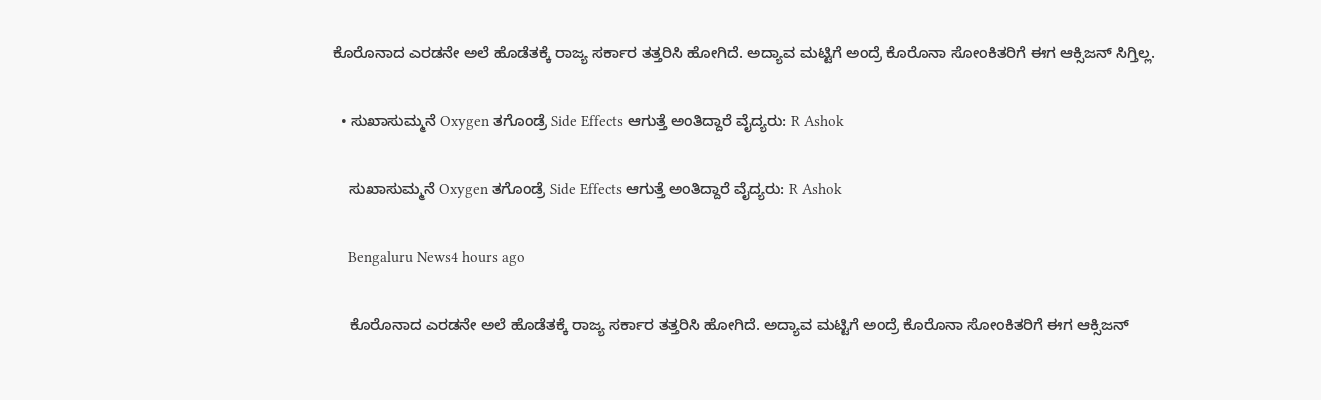ಕೊರೊನಾದ ಎರಡನೇ ಅಲೆ ಹೊಡೆತಕ್ಕೆ ರಾಜ್ಯ ಸರ್ಕಾರ ತತ್ತರಿಸಿ ಹೋಗಿದೆ. ಅದ್ಯಾವ ಮಟ್ಟಿಗೆ ಅಂದ್ರೆ ಕೊರೊನಾ ಸೋಂಕಿತರಿಗೆ ಈಗ ಆಕ್ಸಿಜನ್‌ ಸಿಗ್ತಿಲ್ಲ.

  • ಸುಖಾಸುಮ್ಮನೆ Oxygen ತಗೊಂಡ್ರೆ Side Effects ಆಗುತ್ತೆ ಅಂತಿದ್ದಾರೆ ವೈದ್ಯರು: R Ashok

    ಸುಖಾಸುಮ್ಮನೆ Oxygen ತಗೊಂಡ್ರೆ Side Effects ಆಗುತ್ತೆ ಅಂತಿದ್ದಾರೆ ವೈದ್ಯರು: R Ashok

    Bengaluru News4 hours ago

    ಕೊರೊನಾದ ಎರಡನೇ ಅಲೆ ಹೊಡೆತಕ್ಕೆ ರಾಜ್ಯ ಸರ್ಕಾರ ತತ್ತರಿಸಿ ಹೋಗಿದೆ. ಅದ್ಯಾವ ಮಟ್ಟಿಗೆ ಅಂದ್ರೆ ಕೊರೊನಾ ಸೋಂಕಿತರಿಗೆ ಈಗ ಆಕ್ಸಿಜನ್‌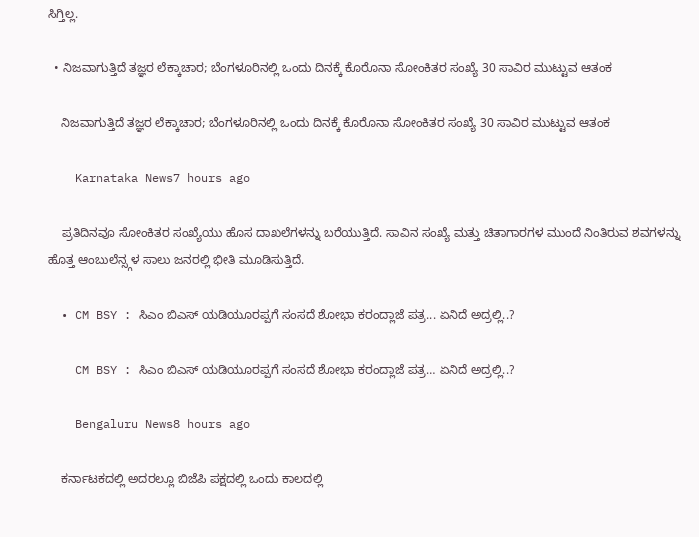ಸಿಗ್ತಿಲ್ಲ.

  • ನಿಜವಾಗುತ್ತಿದೆ ತಜ್ಞರ ಲೆಕ್ಕಾಚಾರ; ಬೆಂಗಳೂರಿನಲ್ಲಿ ಒಂದು ದಿನಕ್ಕೆ ಕೊರೊನಾ ಸೋಂಕಿತರ ಸಂಖ್ಯೆ 30 ಸಾವಿರ ಮುಟ್ಟುವ ಆತಂಕ

    ನಿಜವಾಗುತ್ತಿದೆ ತಜ್ಞರ ಲೆಕ್ಕಾಚಾರ; ಬೆಂಗಳೂರಿನಲ್ಲಿ ಒಂದು ದಿನಕ್ಕೆ ಕೊರೊನಾ ಸೋಂಕಿತರ ಸಂಖ್ಯೆ 30 ಸಾವಿರ ಮುಟ್ಟುವ ಆತಂಕ

    Karnataka News7 hours ago

    ಪ್ರತಿದಿನವೂ ಸೋಂಕಿತರ ಸಂಖ್ಯೆಯು ಹೊಸ ದಾಖಲೆಗಳನ್ನು ಬರೆಯುತ್ತಿದೆ. ಸಾವಿನ ಸಂಖ್ಯೆ ಮತ್ತು ಚಿತಾಗಾರಗಳ ಮುಂದೆ ನಿಂತಿರುವ ಶವಗಳನ್ನು ಹೊತ್ತ ಆಂಬುಲೆನ್ಸ್ಗಳ ಸಾಲು ಜನರಲ್ಲಿ ಭೀತಿ ಮೂಡಿಸುತ್ತಿದೆ.

  • CM BSY : ಸಿಎಂ ಬಿಎಸ್‌ ಯಡಿಯೂರಪ್ಪಗೆ ಸಂಸದೆ ಶೋಭಾ ಕರಂದ್ಲಾಜೆ ಪತ್ರ... ಏನಿದೆ ಅದ್ರಲ್ಲಿ..?

    CM BSY : ಸಿಎಂ ಬಿಎಸ್‌ ಯಡಿಯೂರಪ್ಪಗೆ ಸಂಸದೆ ಶೋಭಾ ಕರಂದ್ಲಾಜೆ ಪತ್ರ… ಏನಿದೆ ಅದ್ರಲ್ಲಿ..?

    Bengaluru News8 hours ago

    ಕರ್ನಾಟಕದಲ್ಲಿ ಅದರಲ್ಲೂ ಬಿಜೆಪಿ ಪಕ್ಷದಲ್ಲಿ ಒಂದು ಕಾಲದಲ್ಲಿ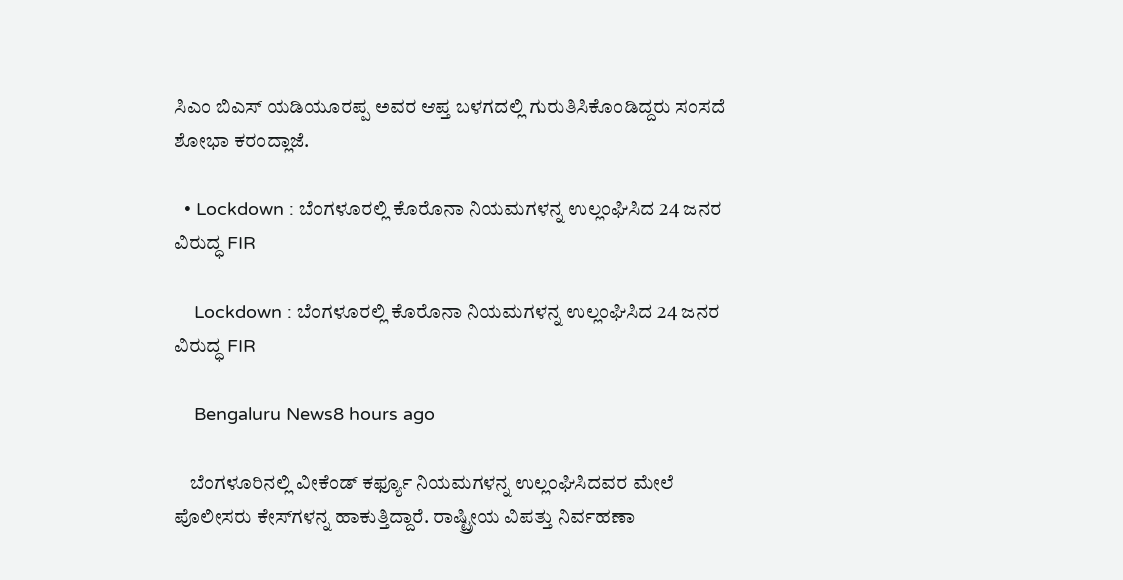ಸಿಎಂ ಬಿಎಸ್‌ ಯಡಿಯೂರಪ್ಪ ಅವರ ಆಪ್ತ ಬಳಗದಲ್ಲಿ ಗುರುತಿಸಿಕೊಂಡಿದ್ದರು ಸಂಸದೆ ಶೋಭಾ ಕರಂದ್ಲಾಜೆ.

  • Lockdown : ಬೆಂಗಳೂರಲ್ಲಿ ಕೊರೊನಾ ನಿಯಮಗಳನ್ನ ಉಲ್ಲಂಘಿಸಿದ 24 ಜನರ ವಿರುದ್ಧ FIR

    Lockdown : ಬೆಂಗಳೂರಲ್ಲಿ ಕೊರೊನಾ ನಿಯಮಗಳನ್ನ ಉಲ್ಲಂಘಿಸಿದ 24 ಜನರ ವಿರುದ್ಧ FIR

    Bengaluru News8 hours ago

    ಬೆಂಗಳೂರಿನಲ್ಲಿ ವೀಕೆಂಡ್‌ ಕರ್ಫ್ಯೂ ನಿಯಮಗಳನ್ನ ಉಲ್ಲಂಘಿಸಿದವರ ಮೇಲೆ ಪೊಲೀಸರು ಕೇಸ್‌ಗಳನ್ನ ಹಾಕುತ್ತಿದ್ದಾರೆ. ರಾಷ್ಟ್ರೀಯ ವಿಪತ್ತು ನಿರ್ವಹಣಾ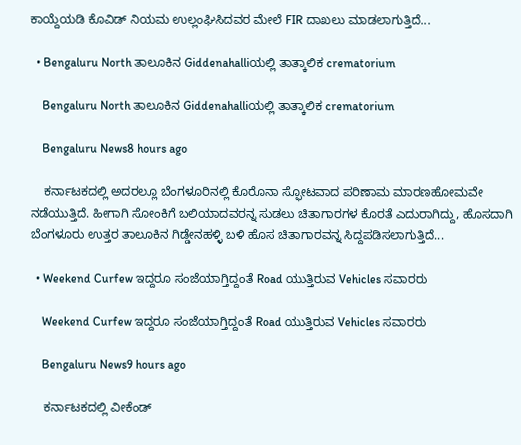ಕಾಯ್ದೆಯಡಿ ಕೊವಿಡ್ ನಿಯಮ ಉಲ್ಲಂಘಿಸಿದವರ ಮೇಲೆ FIR ದಾಖಲು ಮಾಡಲಾಗುತ್ತಿದೆ...

  • Bengaluru North ತಾಲೂಕಿನ Giddenahalliಯಲ್ಲಿ ತಾತ್ಕಾಲಿಕ crematorium

    Bengaluru North ತಾಲೂಕಿನ Giddenahalliಯಲ್ಲಿ ತಾತ್ಕಾಲಿಕ crematorium

    Bengaluru News8 hours ago

    ಕರ್ನಾಟಕದಲ್ಲಿ ಅದರಲ್ಲೂ ಬೆಂಗಳೂರಿನಲ್ಲಿ ಕೊರೊನಾ ಸ್ಫೋಟವಾದ ಪರಿಣಾಮ ಮಾರಣಹೋಮವೇ ನಡೆಯುತ್ತಿದೆ. ಹೀಗಾಗಿ ಸೋಂಕಿಗೆ ಬಲಿಯಾದವರನ್ನ ಸುಡಲು ಚಿತಾಗಾರಗಳ ಕೊರತೆ ಎದುರಾಗಿದ್ದು, ಹೊಸದಾಗಿ ಬೆಂಗಳೂರು ಉತ್ತರ ತಾಲೂಕಿನ ಗಿಡ್ಡೇನಹಳ್ಳಿ ಬಳಿ ಹೊಸ ಚಿತಾಗಾರವನ್ನ ಸಿದ್ದಪಡಿಸಲಾಗುತ್ತಿದೆ...

  • Weekend Curfew ಇದ್ದರೂ ಸಂಜೆಯಾಗ್ತಿದ್ದಂತೆ Road ಯುತ್ತಿರುವ Vehicles ಸವಾರರು

    Weekend Curfew ಇದ್ದರೂ ಸಂಜೆಯಾಗ್ತಿದ್ದಂತೆ Road ಯುತ್ತಿರುವ Vehicles ಸವಾರರು

    Bengaluru News9 hours ago

    ಕರ್ನಾಟಕದಲ್ಲಿ ವೀಕೆಂಡ್‌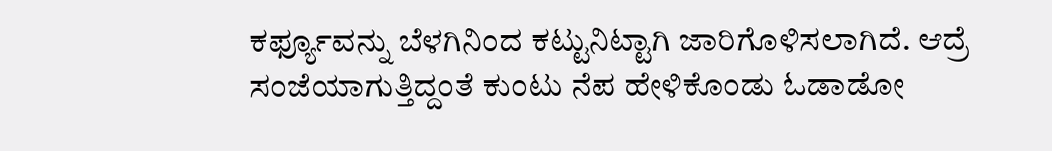ಕರ್ಫ್ಯೂವನ್ನು ಬೆಳಗಿನಿಂದ ಕಟ್ಟುನಿಟ್ಟಾಗಿ ಜಾರಿಗೊಳಿಸಲಾಗಿದೆ. ಆದ್ರೆ ಸಂಜೆಯಾಗುತ್ತಿದ್ದಂತೆ ಕುಂಟು ನೆಪ ಹೇಳಿಕೊಂಡು ಓಡಾಡೋ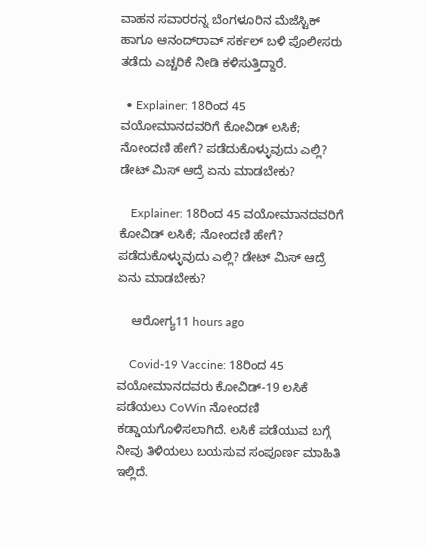ವಾಹನ ಸವಾರರನ್ನ ಬೆಂಗಳೂರಿನ ಮೆಜೆಸ್ಟಿಕ್‌ ಹಾಗೂ ಆನಂದ್‌ರಾವ್ ಸರ್ಕಲ್‌ ಬಳಿ ಪೊಲೀಸರು ತಡೆದು ಎಚ್ಚರಿಕೆ ನೀಡಿ ಕಳಿಸುತ್ತಿದ್ದಾರೆ.

  • Explainer: 18ರಿಂದ 45 ವಯೋಮಾನದವರಿಗೆ ಕೋವಿಡ್ ಲಸಿಕೆ; ನೋಂದಣಿ ಹೇಗೆ? ಪಡೆದುಕೊಳ್ಳುವುದು ಎಲ್ಲಿ? ಡೇಟ್ ಮಿಸ್ ಆದ್ರೆ ಏನು ಮಾಡಬೇಕು?

    Explainer: 18ರಿಂದ 45 ವಯೋಮಾನದವರಿಗೆ ಕೋವಿಡ್ ಲಸಿಕೆ; ನೋಂದಣಿ ಹೇಗೆ? ಪಡೆದುಕೊಳ್ಳುವುದು ಎಲ್ಲಿ? ಡೇಟ್ ಮಿಸ್ ಆದ್ರೆ ಏನು ಮಾಡಬೇಕು?

    ಆರೋಗ್ಯ11 hours ago

    Covid-19 Vaccine: 18ರಿಂದ 45 ವಯೋಮಾನದವರು ಕೋವಿಡ್-19 ಲಸಿಕೆ ಪಡೆಯಲು CoWin ನೋಂದಣಿ ಕಡ್ಡಾಯಗೊಳಿಸಲಾಗಿದೆ. ಲಸಿಕೆ ಪಡೆಯುವ ಬಗ್ಗೆ ನೀವು ತಿಳಿಯಲು ಬಯಸುವ ಸಂಪೂರ್ಣ ಮಾಹಿತಿ ಇಲ್ಲಿದೆ.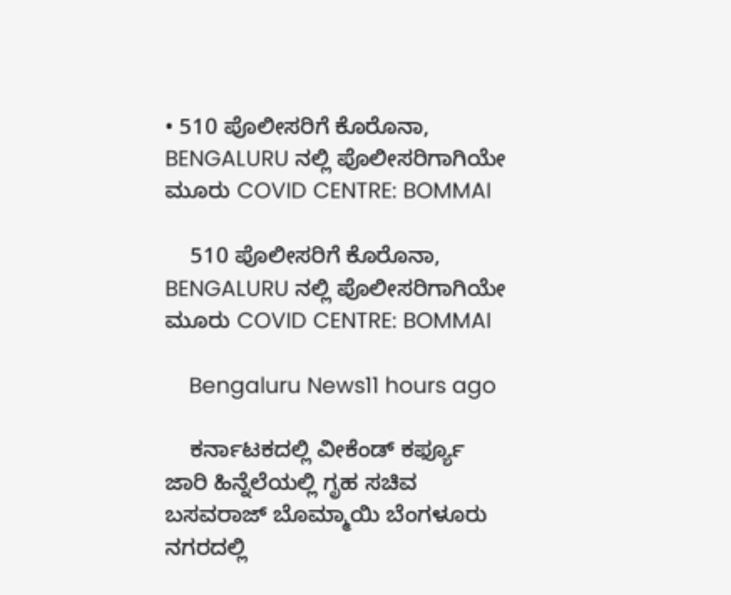• 510 ಪೊಲೀಸರಿಗೆ ಕೊರೊನಾ, BENGALURU ನಲ್ಲಿ ಪೊಲೀಸರಿಗಾಗಿಯೇ ಮೂರು COVID CENTRE: BOMMAI

    510 ಪೊಲೀಸರಿಗೆ ಕೊರೊನಾ, BENGALURU ನಲ್ಲಿ ಪೊಲೀಸರಿಗಾಗಿಯೇ ಮೂರು COVID CENTRE: BOMMAI

    Bengaluru News11 hours ago

    ಕರ್ನಾಟಕದಲ್ಲಿ ವೀಕೆಂಡ್‌ ಕರ್ಫ್ಯೂ ಜಾರಿ ಹಿನ್ನೆಲೆಯಲ್ಲಿ ಗೃಹ ಸಚಿವ ಬಸವರಾಜ್‌ ಬೊಮ್ಮಾಯಿ ಬೆಂಗಳೂರು ನಗರದಲ್ಲಿ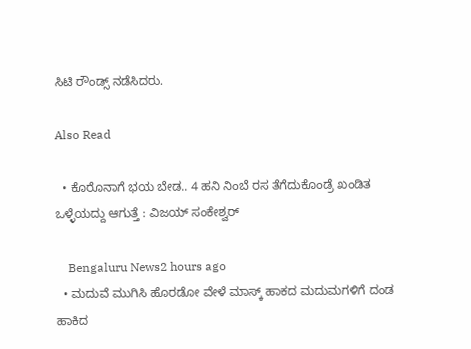ಸಿಟಿ ರೌಂಡ್ಸ್‌ ನಡೆಸಿದರು.

Also Read

  • ಕೊರೊನಾಗೆ ಭಯ ಬೇಡ.. 4 ಹನಿ ನಿಂಬೆ ರಸ ತೆಗೆದುಕೊಂಡ್ರೆ ಖಂಡಿತ ಒಳ್ಳೆಯದ್ದು ಆಗುತ್ತೆ : ವಿಜಯ್ ಸಂಕೇಶ್ವರ್

    Bengaluru News2 hours ago
  • ಮದುವೆ ಮುಗಿಸಿ ಹೊರಡೋ ವೇಳೆ ಮಾಸ್ಕ್ ಹಾಕದ ಮದುಮಗಳಿಗೆ ದಂಡ ಹಾಕಿದ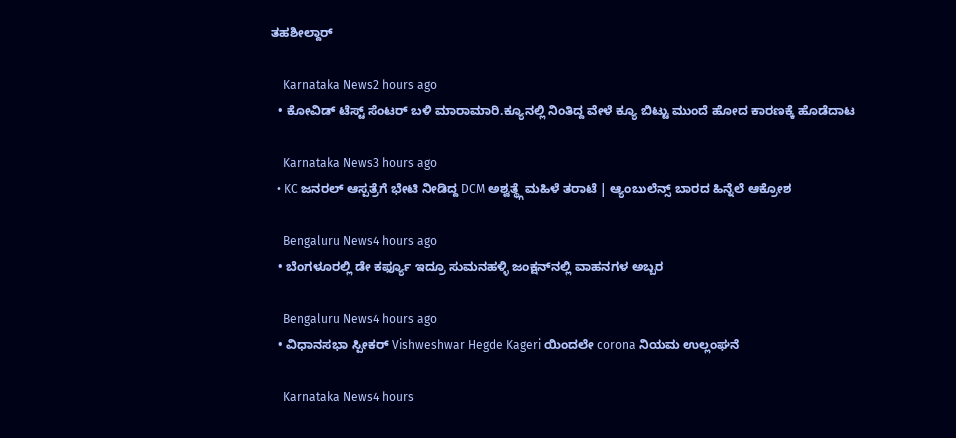ತಹಶೀಲ್ದಾರ್

    Karnataka News2 hours ago
  • ಕೋವಿಡ್ ಟೆಸ್ಟ್ ಸೆಂಟರ್ ಬಳಿ ಮಾರಾಮಾರಿ.ಕ್ಯೂನಲ್ಲಿ ನಿಂತಿದ್ದ ವೇಳೆ ಕ್ಯೂ ಬಿಟ್ಟು ಮುಂದೆ ಹೋದ ಕಾರಣಕ್ಕೆ ಹೊಡೆದಾಟ

    Karnataka News3 hours ago
  • KC ಜನರಲ್ ಆಸ್ಪತ್ರೆಗೆ ಭೇಟಿ ನೀಡಿದ್ದ DCM ಅಶ್ವತ್ಥ್ಗೆ ಮಹಿಳೆ ತರಾಟೆ | ಆ್ಯಂಬುಲೆನ್ಸ್ ಬಾರದ ಹಿನ್ನೆಲೆ ಆಕ್ರೋಶ

    Bengaluru News4 hours ago
  • ಬೆಂಗಳೂರಲ್ಲಿ ಡೇ ಕರ್ಫ್ಯೂ ಇದ್ರೂ ಸುಮನಹಳ್ಳಿ ಜಂಕ್ಷನ್‌ನಲ್ಲಿ ವಾಹನಗಳ ಅಬ್ಬರ

    Bengaluru News4 hours ago
  • ವಿಧಾನಸಭಾ ಸ್ಪೀಕರ್‌ Vishweshwar Hegde Kageri ಯಿಂದಲೇ corona ನಿಯಮ ಉಲ್ಲಂಘನೆ

    Karnataka News4 hours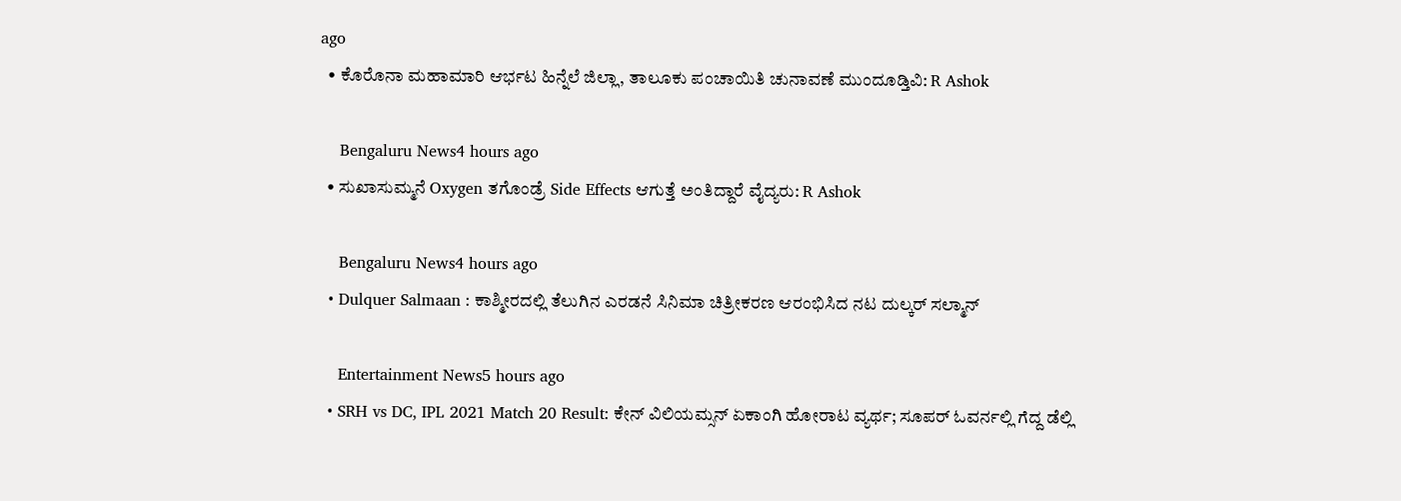ago
  • ಕೊರೊನಾ ಮಹಾಮಾರಿ ಆರ್ಭಟ ಹಿನ್ನೆಲೆ ಜಿಲ್ಲಾ, ತಾಲೂಕು ಪಂಚಾಯಿತಿ ಚುನಾವಣೆ ಮುಂದೂಡ್ತಿವಿ: R Ashok

    Bengaluru News4 hours ago
  • ಸುಖಾಸುಮ್ಮನೆ Oxygen ತಗೊಂಡ್ರೆ Side Effects ಆಗುತ್ತೆ ಅಂತಿದ್ದಾರೆ ವೈದ್ಯರು: R Ashok

    Bengaluru News4 hours ago
  • Dulquer Salmaan : ಕಾಶ್ಮೀರದಲ್ಲಿ ತೆಲುಗಿನ ಎರಡನೆ ಸಿನಿಮಾ ಚಿತ್ರೀಕರಣ ಆರಂಭಿಸಿದ ನಟ ದುಲ್ಕರ್ ಸಲ್ಮಾನ್

    Entertainment News5 hours ago
  • SRH vs DC, IPL 2021 Match 20 Result: ಕೇನ್ ವಿಲಿಯಮ್ಸನ್ ಏಕಾಂಗಿ ಹೋರಾಟ ವ್ಯರ್ಥ; ಸೂಪರ್ ಓವರ್ನಲ್ಲಿ ಗೆದ್ದ ಡೆಲ್ಲಿ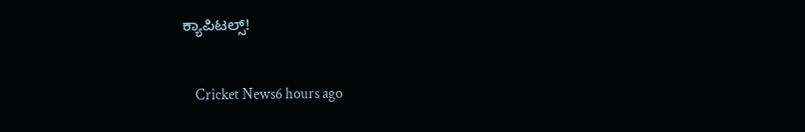ಕ್ಯಾಪಿಟಲ್ಸ್!

    Cricket News6 hours ago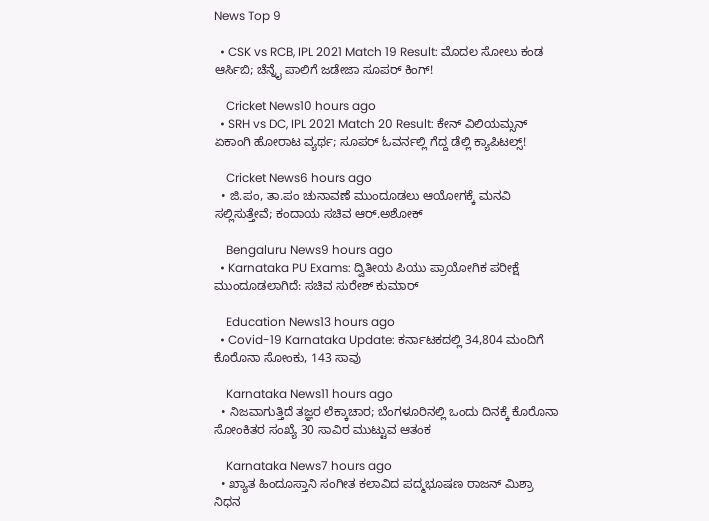News Top 9

  • CSK vs RCB, IPL 2021 Match 19 Result: ಮೊದಲ ಸೋಲು ಕಂಡ ಆರ್ಸಿಬಿ; ಚೆನ್ನೈ ಪಾಲಿಗೆ ಜಡೇಜಾ ಸೂಪರ್ ಕಿಂಗ್!

    Cricket News10 hours ago
  • SRH vs DC, IPL 2021 Match 20 Result: ಕೇನ್ ವಿಲಿಯಮ್ಸನ್ ಏಕಾಂಗಿ ಹೋರಾಟ ವ್ಯರ್ಥ; ಸೂಪರ್ ಓವರ್ನಲ್ಲಿ ಗೆದ್ದ ಡೆಲ್ಲಿ ಕ್ಯಾಪಿಟಲ್ಸ್!

    Cricket News6 hours ago
  • ಜಿ.ಪಂ, ತಾ.ಪಂ ಚುನಾವಣೆ ಮುಂದೂಡಲು ಆಯೋಗಕ್ಕೆ ಮನವಿ ಸಲ್ಲಿಸುತ್ತೇವೆ; ಕಂದಾಯ ಸಚಿವ ಆರ್.ಅಶೋಕ್

    Bengaluru News9 hours ago
  • Karnataka PU Exams: ದ್ವಿತೀಯ ಪಿಯು ಪ್ರಾಯೋಗಿಕ ಪರೀಕ್ಷೆ‌ ಮುಂದೂಡಲಾಗಿದೆ: ಸಚಿವ ಸುರೇಶ್ ಕುಮಾರ್

    Education News13 hours ago
  • Covid-19 Karnataka Update: ಕರ್ನಾಟಕದಲ್ಲಿ 34,804 ಮಂದಿಗೆ ಕೊರೊನಾ ಸೋಂಕು, 143 ಸಾವು

    Karnataka News11 hours ago
  • ನಿಜವಾಗುತ್ತಿದೆ ತಜ್ಞರ ಲೆಕ್ಕಾಚಾರ; ಬೆಂಗಳೂರಿನಲ್ಲಿ ಒಂದು ದಿನಕ್ಕೆ ಕೊರೊನಾ ಸೋಂಕಿತರ ಸಂಖ್ಯೆ 30 ಸಾವಿರ ಮುಟ್ಟುವ ಆತಂಕ

    Karnataka News7 hours ago
  • ಖ್ಯಾತ ಹಿಂದೂಸ್ತಾನಿ ಸಂಗೀತ ಕಲಾವಿದ ಪದ್ಮಭೂಷಣ ರಾಜನ್ ಮಿಶ್ರಾ ನಿಧನ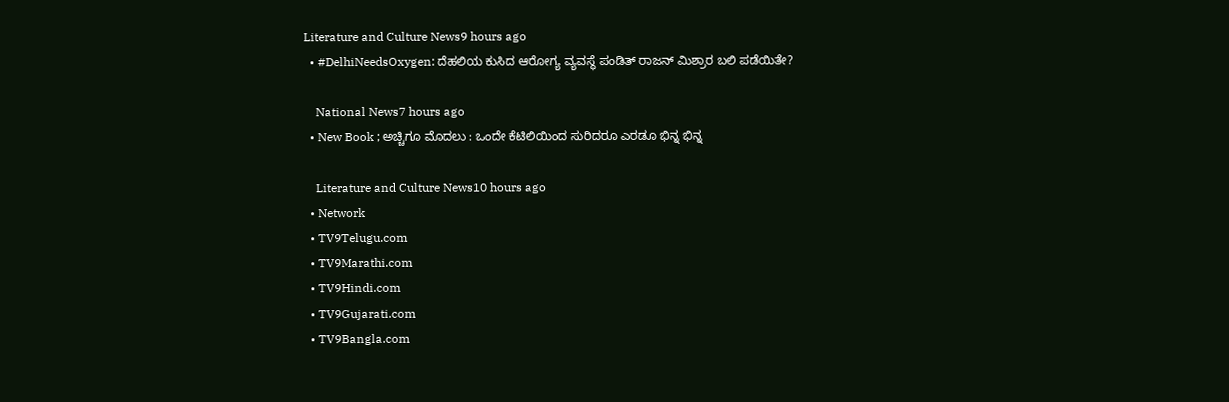Literature and Culture News9 hours ago
  • #DelhiNeedsOxygen: ದೆಹಲಿಯ ಕುಸಿದ ಆರೋಗ್ಯ ವ್ಯವಸ್ಥೆ ಪಂಡಿತ್ ರಾಜನ್ ಮಿಶ್ರಾರ ಬಲಿ ಪಡೆಯಿತೇ?

    National News7 hours ago
  • New Book ; ಅಚ್ಚಿಗೂ ಮೊದಲು : ಒಂದೇ ಕೆಟಿಲಿಯಿಂದ ಸುರಿದರೂ ಎರಡೂ ಭಿನ್ನ ಭಿನ್ನ

    Literature and Culture News10 hours ago
  • Network
  • TV9Telugu.com
  • TV9Marathi.com
  • TV9Hindi.com
  • TV9Gujarati.com
  • TV9Bangla.com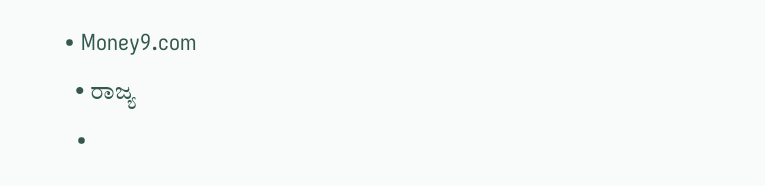• Money9.com
  • ರಾಜ್ಯ
  •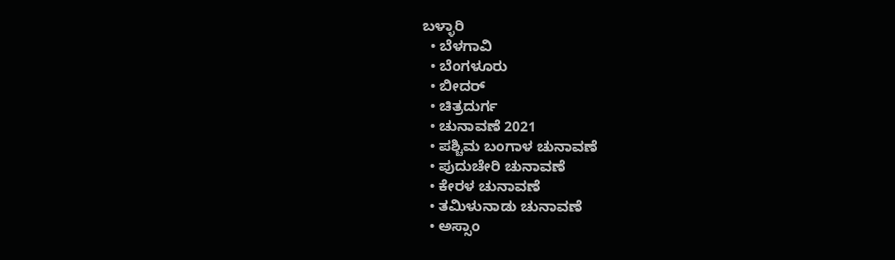ಬಳ್ಳಾರಿ
  • ಬೆಳಗಾವಿ
  • ಬೆಂಗಳೂರು
  • ಬೀದರ್
  • ಚಿತ್ರದುರ್ಗ
  • ಚುನಾವಣೆ 2021
  • ಪಶ್ಚಿಮ ಬಂಗಾಳ ಚುನಾವಣೆ
  • ಪುದುಚೇರಿ ಚುನಾವಣೆ
  • ಕೇರಳ ಚುನಾವಣೆ
  • ತಮಿಳುನಾಡು ಚುನಾವಣೆ
  • ಅಸ್ಸಾಂ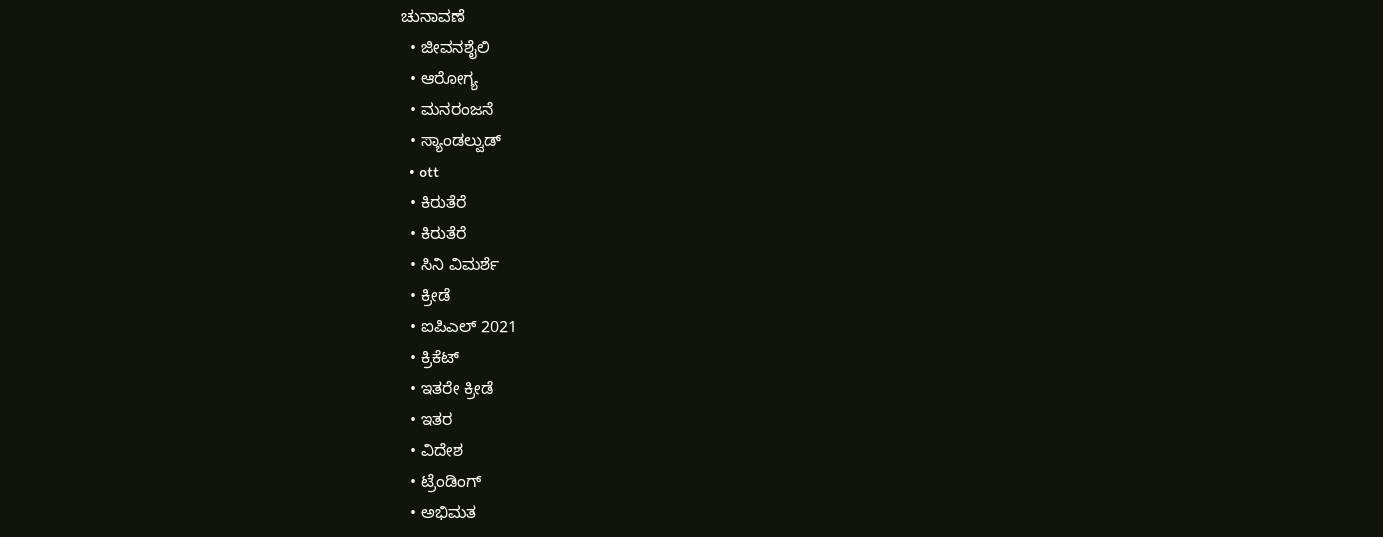ಚುನಾವಣೆ
  • ಜೀವನಶೈಲಿ
  • ಆರೋಗ್ಯ
  • ಮನರಂಜನೆ
  • ಸ್ಯಾಂಡಲ್ವುಡ್
  • ott
  • ಕಿರುತೆರೆ
  • ಕಿರುತೆರೆ
  • ಸಿನಿ ವಿಮರ್ಶೆ
  • ಕ್ರೀಡೆ
  • ಐಪಿಎಲ್ 2021
  • ಕ್ರಿಕೆಟ್
  • ಇತರೇ ಕ್ರೀಡೆ
  • ಇತರ
  • ವಿದೇಶ
  • ಟ್ರೆಂಡಿಂಗ್
  • ಅಭಿಮತ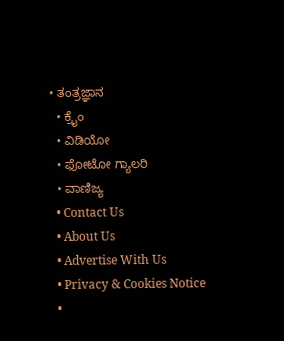• ತಂತ್ರಜ್ಞಾನ
  • ಕ್ರೈಂ
  • ವಿಡಿಯೋ
  • ಫೋಟೋ ಗ್ಯಾಲರಿ
  • ವಾಣಿಜ್ಯ
  • Contact Us
  • About Us
  • Advertise With Us
  • Privacy & Cookies Notice
  •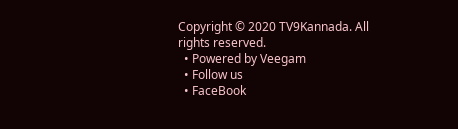Copyright © 2020 TV9Kannada. All rights reserved.
  • Powered by Veegam
  • Follow us
  • FaceBook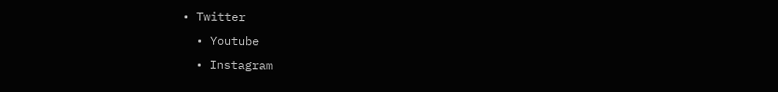• Twitter
  • Youtube
  • Instagram